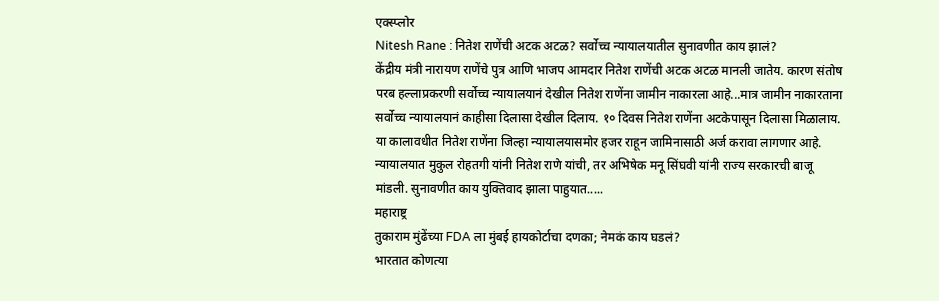एक्स्प्लोर
Nitesh Rane : नितेश राणेंची अटक अटळ? सर्वोच्च न्यायालयातील सुनावणीत काय झालं?
केंद्रीय मंत्री नारायण राणेंचे पुत्र आणि भाजप आमदार नितेश राणेंची अटक अटळ मानली जातेय. कारण संतोष परब हल्लाप्रकरणी सर्वोच्च न्यायालयानं देखील नितेश राणेंना जामीन नाकारला आहे...मात्र जामीन नाकारताना सर्वोच्च न्यायालयानं काहीसा दिलासा देखील दिलाय. १० दिवस नितेश राणेंना अटकेपासून दिलासा मिळालाय. या कालावधीत नितेश राणेंना जिल्हा न्यायालयासमोर हजर राहून जामिनासाठी अर्ज करावा लागणार आहे. न्यायालयात मुकुल रोहतगी यांनी नितेश राणे यांची, तर अभिषेक मनू सिंघवी यांनी राज्य सरकारची बाजू मांडली. सुनावणीत काय युक्तिवाद झाला पाहुयात.....
महाराष्ट्र
तुकाराम मुंढेंच्या FDA ला मुंबई हायकोर्टाचा दणका; नेमकं काय घडलं?
भारतात कोणत्या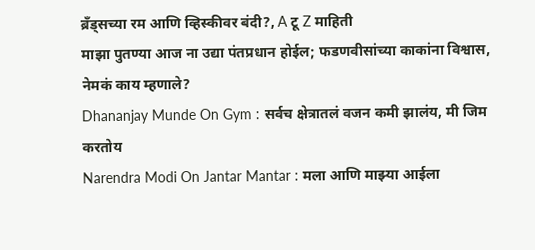ब्रँड्सच्या रम आणि व्हिस्कीवर बंदी?, A टू Z माहिती
माझा पुतण्या आज ना उद्या पंतप्रधान होईल; फडणवीसांच्या काकांना विश्वास, नेमकं काय म्हणाले?
Dhananjay Munde On Gym : सर्वच क्षेत्रातलं वजन कमी झालंय, मी जिम करतोय
Narendra Modi On Jantar Mantar : मला आणि माझ्या आईला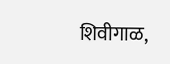शिवीगाळ,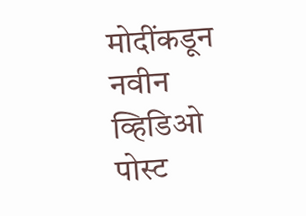मोदींकडून नवीन व्हिडिओ पोस्ट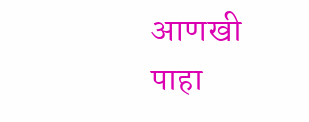आणखी पाहा